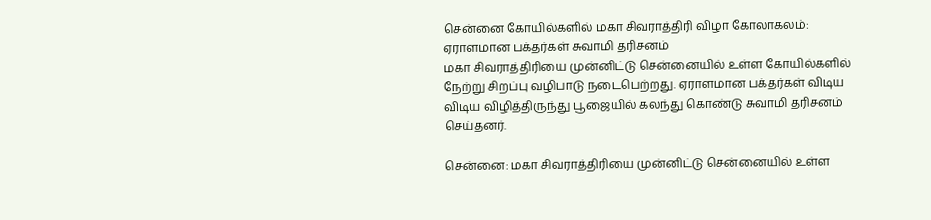சென்னை கோயில்களில் மகா சிவராத்திரி விழா கோலாகலம்: ஏராளமான பக்தர்கள் சுவாமி தரிசனம்
மகா சிவராத்திரியை முன்னிட்டு சென்னையில் உள்ள கோயில்களில் நேற்று சிறப்பு வழிபாடு நடைபெற்றது. ஏராளமான பக்தர்கள் விடிய விடிய விழித்திருந்து பூஜையில் கலந்து கொண்டு சுவாமி தரிசனம் செய்தனர்.

சென்னை: மகா சிவராத்திரியை முன்னிட்டு சென்னையில் உள்ள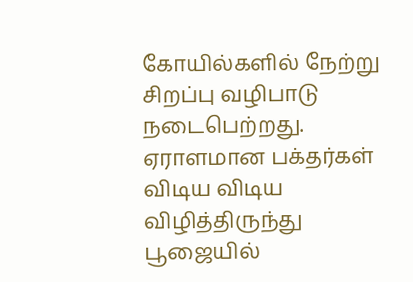கோயில்களில் நேற்று சிறப்பு வழிபாடு நடைபெற்றது. ஏராளமான பக்தர்கள் விடிய விடிய விழித்திருந்து பூஜையில்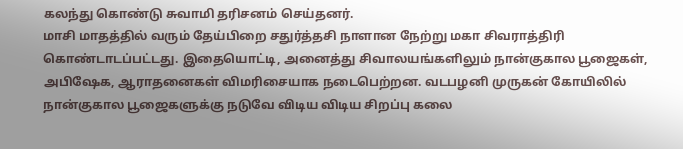கலந்து கொண்டு சுவாமி தரிசனம் செய்தனர்.
மாசி மாதத்தில் வரும் தேய்பிறை சதுர்த்தசி நாளான நேற்று மகா சிவராத்திரி கொண்டாடப்பட்டது. இதையொட்டி, அனைத்து சிவாலயங்களிலும் நான்குகால பூஜைகள், அபிஷேக, ஆராதனைகள் விமரிசையாக நடைபெற்றன. வடபழனி முருகன் கோயிலில் நான்குகால பூஜைகளுக்கு நடுவே விடிய விடிய சிறப்பு கலை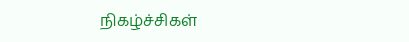நிகழ்ச்சிகள்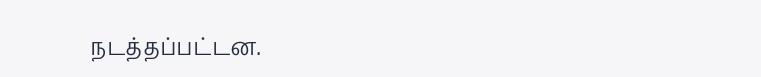நடத்தப்பட்டன.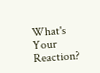What's Your Reaction?